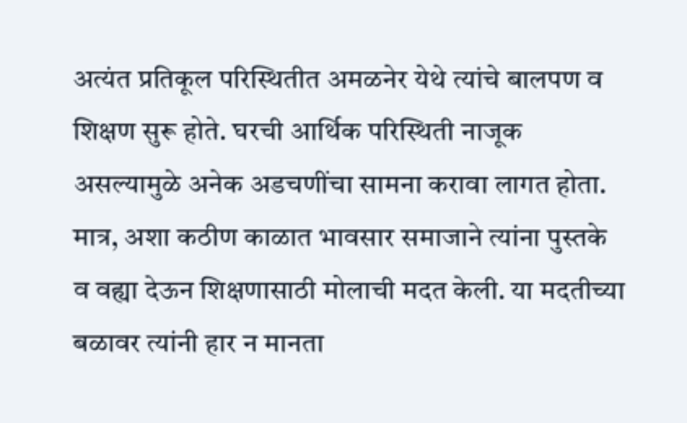अत्यंत प्रतिकूल परिस्थितीत अमळनेर येथे त्यांचे बालपण व शिक्षण सुरू होते. घरची आर्थिक परिस्थिती नाजूक असल्यामुळे अनेक अडचणींचा सामना करावा लागत होता.
मात्र, अशा कठीण काळात भावसार समाजाने त्यांना पुस्तके व वह्या देऊन शिक्षणासाठी मोलाची मदत केली. या मदतीच्या बळावर त्यांनी हार न मानता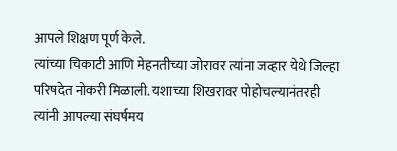आपले शिक्षण पूर्ण केले.
त्यांच्या चिकाटी आणि मेहनतीच्या जोरावर त्यांना जव्हार येथे जिल्हा परिषदेत नोकरी मिळाली. यशाच्या शिखरावर पोहोचल्यानंतरही त्यांनी आपल्या संघर्षमय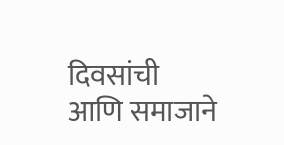दिवसांची आणि समाजाने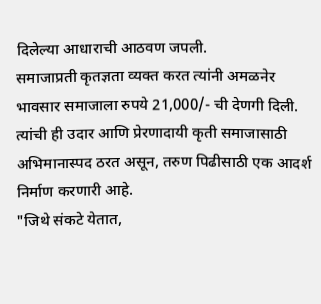दिलेल्या आधाराची आठवण जपली.
समाजाप्रती कृतज्ञता व्यक्त करत त्यांनी अमळनेर भावसार समाजाला रुपये 21,000/- ची देणगी दिली. त्यांची ही उदार आणि प्रेरणादायी कृती समाजासाठी अभिमानास्पद ठरत असून, तरुण पिढीसाठी एक आदर्श निर्माण करणारी आहे.
"जिथे संकटे येतात,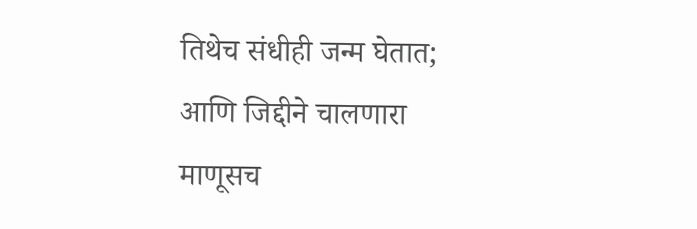तिथेच संधीही जन्म घेतात; आणि जिद्दीने चालणारा माणूसच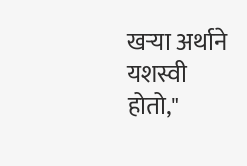खऱ्या अर्थाने यशस्वी होतो,"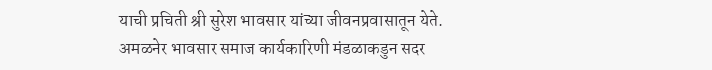याची प्रचिती श्री सुरेश भावसार यांच्या जीवनप्रवासातून येते.
अमळनेर भावसार समाज कार्यकारिणी मंडळाकडुन सदर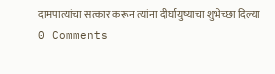दामपात्यांचा सत्कार करून त्यांना दीर्घायुष्याचा शुभेच्छा दिल्या
0 Comments